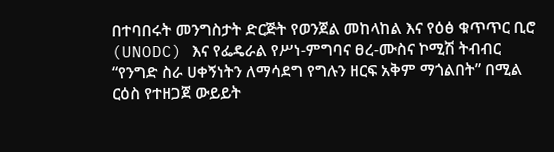በተባበሩት መንግስታት ድርጅት የወንጀል መከላከል እና የዕፅ ቁጥጥር ቢሮ (UNODC) እና የፌዴራል የሥነ-ምግባና ፀረ-ሙስና ኮሚሽ ትብብር “የንግድ ስራ ሀቀኝነትን ለማሳደግ የግሉን ዘርፍ አቅም ማጎልበት” በሚል ርዕስ የተዘጋጀ ውይይት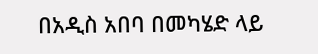በአዲስ አበባ በመካሄድ ላይ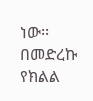ነው፡፡
በመድረኩ የክልል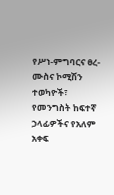የሥነ-ምግባርና ፀረ-ሙስና ኮሚሽን ተወካዮች፣ የመንግስት ከፍተኛ ኃላፊዎችና የአለም አቀፍ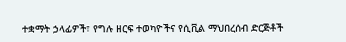ተቋማት ኃላፊዎች፣ የግሉ ዘርፍ ተወካዮችና የሲቪል ማህበረሰብ ድርጅቶች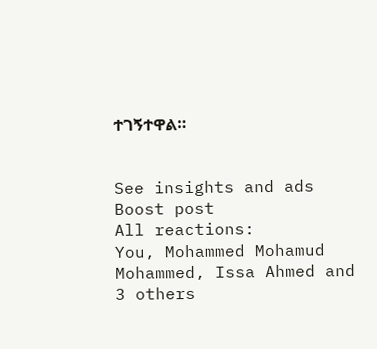ተገኝተዋል።


See insights and ads
Boost post
All reactions:
You, Mohammed Mohamud Mohammed, Issa Ahmed and 3 others